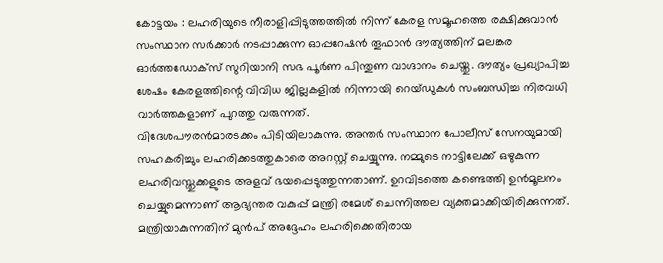കോട്ടയം : ലഹരിയുടെ നീരാളിപ്പിടുത്തത്തിൽ നിന്ന് കേരള സമൂഹത്തെ രക്ഷിക്കുവാൻ സംസ്ഥാന സർക്കാർ നടപ്പാക്കുന്ന ഓപ്പറേഷൻ തൂഫാൻ ദൗത്യത്തിന് മലങ്കര ഓർത്തഡോക്സ് സുറിയാനി സഭ പൂർണ പിന്തുണ വാഗ്ദാനം ചെയ്തു. ദൗത്യം പ്രഖ്യാപിച്ച ശേഷം കേരളത്തിന്റെ വിവിധ ജില്ലകളിൽ നിന്നായി റെയ്ഡുകൾ സംബന്ധിച്ച നിരവധി വാർത്തകളാണ് പുറത്തു വരുന്നത്.
വിദേശപൗരൻമാരടക്കം പിടിയിലാകുന്നു. അന്തർ സംസ്ഥാന പോലീസ് സേനയുമായി സഹകരിച്ചും ലഹരിക്കടത്തുകാരെ അറസ്റ്റ് ചെയ്യുന്നു. നമ്മുടെ നാട്ടിലേക്ക് ഒഴുകുന്ന ലഹരിവസ്തുക്കളുടെ അളവ് ഭയപ്പെടുത്തുന്നതാണ്. ഉറവിടത്തെ കണ്ടെത്തി ഉൻമൂലനം ചെയ്യുമെന്നാണ് ആഭ്യന്തര വകുപ്പ് മന്ത്രി രമേശ് ചെന്നിത്തല വ്യക്തമാക്കിയിരിക്കുന്നത്.
മന്ത്രിയാകുന്നതിന് മുൻപ് അദ്ദേഹം ലഹരിക്കെതിരായ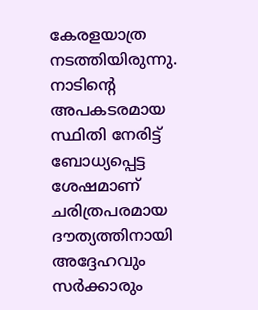കേരളയാത്ര നടത്തിയിരുന്നു. നാടിന്റെ അപകടരമായ സ്ഥിതി നേരിട്ട് ബോധ്യപ്പെട്ട ശേഷമാണ് ചരിത്രപരമായ ദൗത്യത്തിനായി അദ്ദേഹവും സർക്കാരും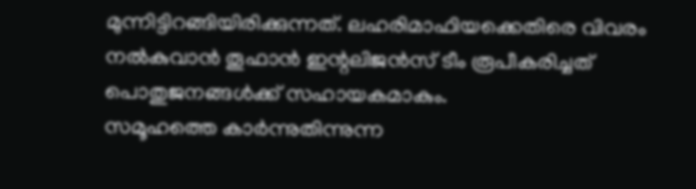മുന്നിട്ടിറങ്ങിയിരിക്കുന്നത്. ലഹരിമാഫിയക്കെതിരെ വിവരം നൽകുവാൻ തൂഫാൻ ഇന്റലിജൻസ് ടീം രൂപീകരിച്ചത് പൊതുജനങ്ങൾക്ക് സഹായകമാകും.
സമൂഹത്തെ കാർന്നുതിന്നുന്ന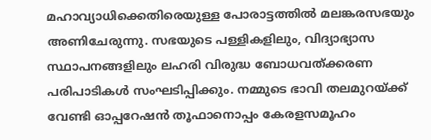മഹാവ്യാധിക്കെതിരെയുള്ള പോരാട്ടത്തിൽ മലങ്കരസഭയും അണിചേരുന്നു. സഭയുടെ പള്ളികളിലും, വിദ്യാഭ്യാസ സ്ഥാപനങ്ങളിലും ലഹരി വിരുദ്ധ ബോധവത്ക്കരണ പരിപാടികൾ സംഘടിപ്പിക്കും. നമ്മുടെ ഭാവി തലമുറയ്ക്ക് വേണ്ടി ഓപ്പറേഷൻ തൂഫാനൊപ്പം കേരളസമൂഹം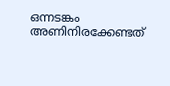ഒന്നടങ്കം അണിനിരക്കേണ്ടത്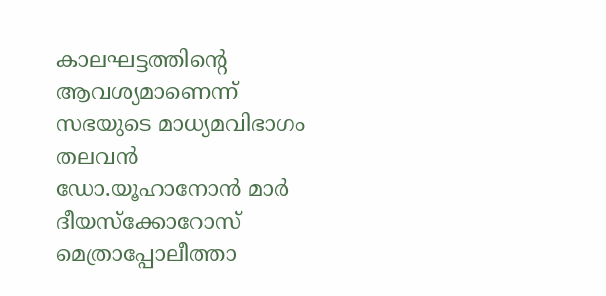കാലഘട്ടത്തിന്റെ ആവശ്യമാണെന്ന് സഭയുടെ മാധ്യമവിഭാഗം തലവൻ ഡോ.യൂഹാനോൻ മാർ ദീയസ്ക്കോറോസ് മെത്രാപ്പോലീത്താ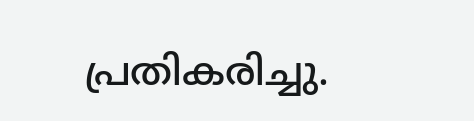പ്രതികരിച്ചു.